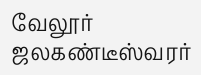வேலூர் ஜலகண்டீஸ்வரர்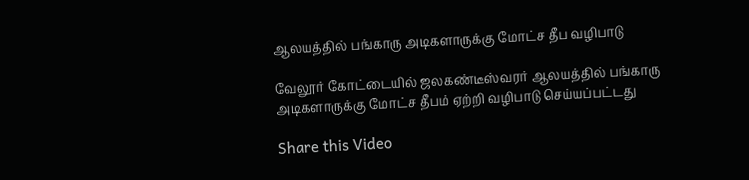ஆலயத்தில் பங்காரு அடிகளாருக்கு மோட்ச தீப வழிபாடு

வேலூர் கோட்டையில் ஜலகண்டீஸ்வரர் ஆலயத்தில் பங்காரு அடிகளாருக்கு மோட்ச தீபம் ஏற்றி வழிபாடு செய்யப்பட்டது

Share this Video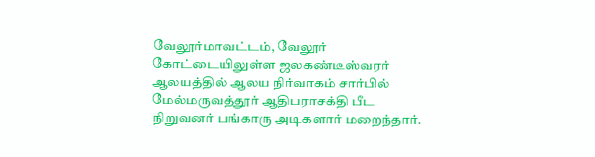வேலூர்மாவட்டம், வேலூர் கோட்டையிலுள்ள ஜலகண்டீஸ்வரர் ஆலயத்தில் ஆலய நிர்வாகம் சார்பில் மேல்மருவத்தூர் ஆதிபராசக்தி பீட நிறுவனர் பங்காரு அடிகளார் மறைந்தார்.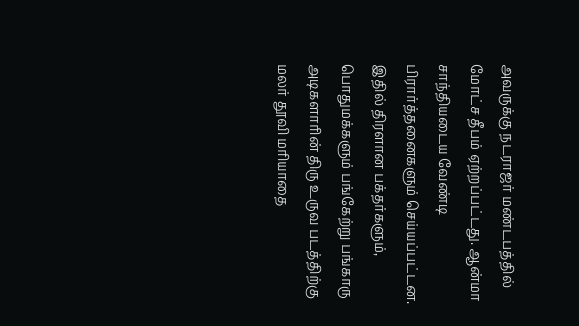அவருக்கு நடராஜர் மண்டபத்தில் மோட்ச தீபம் ஏற்றப்பட்டது. ஆன்மா சாந்தியடைய வேண்டி பிரார்த்தனைகளும் செய்யப்பட்டன. இதில் திரளான பக்தர்களும், பொதுமக்களும் பங்கேற்று பங்காரு அடிகளாரின் திரு உருவ படத்திற்கு மலர் தூவி மரியாதை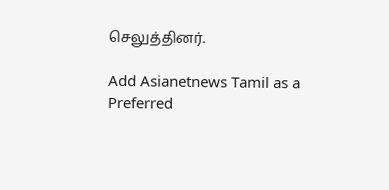செலுத்தினர்.

Add Asianetnews Tamil as a Preferred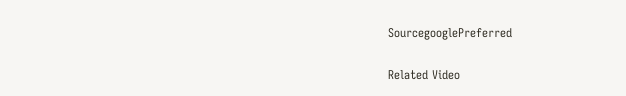SourcegooglePreferred

Related Video